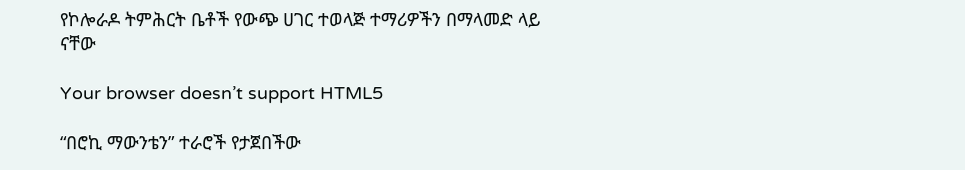የኮሎራዶ ትምሕርት ቤቶች የውጭ ሀገር ተወላጅ ተማሪዎችን በማላመድ ላይ ናቸው

Your browser doesn’t support HTML5

“በሮኪ ማውንቴን” ተራሮች የታጀበችው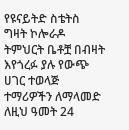የዩናይትድ ስቴትስ ግዛት ኮሎራዶ ትምህርት ቤቶቿ በብዛት እየጎረፉ ያሉ የውጭ ሀገር ተወላጅ ተማሪዎችን ለማላመድ ለዚህ ዓመት 24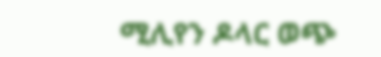ሚሊየን ዶላር ወጭ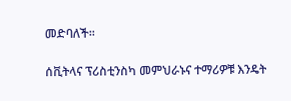መድባለች፡፡

ሰቪትላና ፕሪስቲንስካ መምህራኑና ተማሪዎቹ እንዴት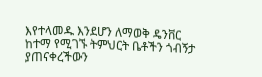እየተላመዱ እንደሆን ለማወቅ ዴንቨር ከተማ የሚገኙ ትምህርት ቤቶችን ጎብኝታ ያጠናቀረችውን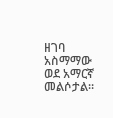ዘገባ አስማማው ወደ አማርኛ መልሶታል።